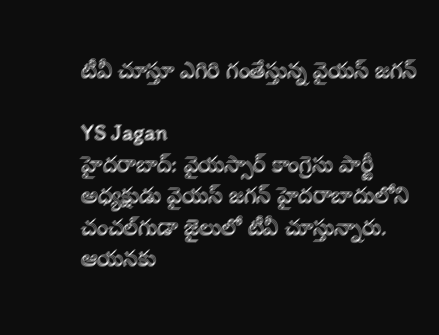టీవీ చూస్తూ ఎగిరి గంతేస్తున్న వైయస్ జగన్

YS Jagan
హైదరాబాద్: వైయస్సార్ కాంగ్రెసు పార్టీ అధ్యక్షుడు వైయస్ జగన్ హైదరాబాదులోని చంచల్‌గుడా జైలులో టీవీ చూస్తున్నారు. ఆయనకు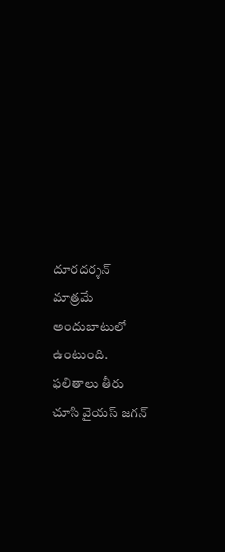దూరదర్శన్ మాత్రమే అందుబాటులో ఉంటుంది. ఫలితాలు తీరు చూసి వైయస్ జగన్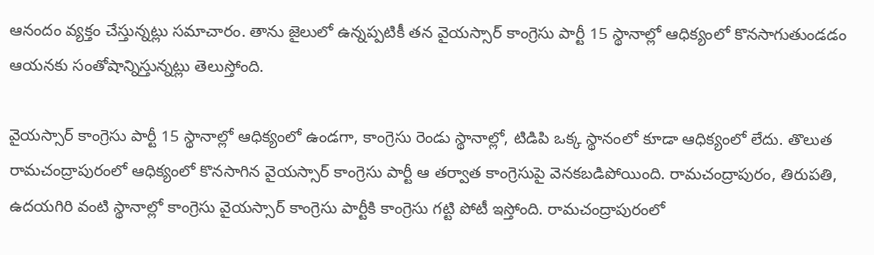ఆనందం వ్యక్తం చేస్తున్నట్లు సమాచారం. తాను జైలులో ఉన్నప్పటికీ తన వైయస్సార్ కాంగ్రెసు పార్టీ 15 స్థానాల్లో ఆధిక్యంలో కొనసాగుతుండడం ఆయనకు సంతోషాన్నిస్తున్నట్లు తెలుస్తోంది.

వైయస్సార్ కాంగ్రెసు పార్టీ 15 స్థానాల్లో ఆధిక్యంలో ఉండగా, కాంగ్రెసు రెండు స్థానాల్లో, టిడిపి ఒక్క స్థానంలో కూడా ఆధిక్యంలో లేదు. తొలుత రామచంద్రాపురంలో ఆధిక్యంలో కొనసాగిన వైయస్సార్ కాంగ్రెసు పార్టీ ఆ తర్వాత కాంగ్రెసుపై వెనకబడిపోయింది. రామచంద్రాపురం, తిరుపతి, ఉదయగిరి వంటి స్థానాల్లో కాంగ్రెసు వైయస్సార్ కాంగ్రెసు పార్టీకి కాంగ్రెసు గట్టి పోటీ ఇస్తోంది. రామచంద్రాపురంలో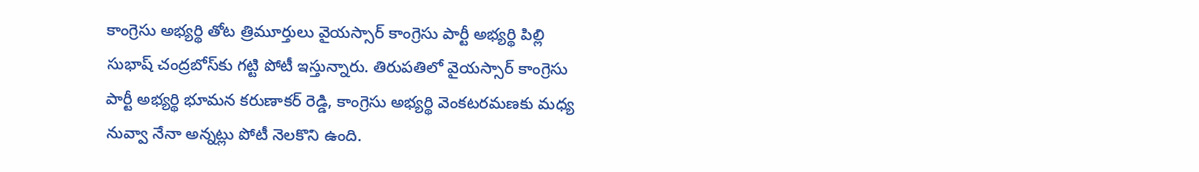కాంగ్రెసు అభ్యర్థి తోట త్రిమూర్తులు వైయస్సార్ కాంగ్రెసు పార్టీ అభ్యర్థి పిల్లి సుభాష్ చంద్రబోస్‌కు గట్టి పోటీ ఇస్తున్నారు. తిరుపతిలో వైయస్సార్ కాంగ్రెసు పార్టీ అభ్యర్థి భూమన కరుణాకర్ రెడ్డి, కాంగ్రెసు అభ్యర్థి వెంకటరమణకు మధ్య నువ్వా నేనా అన్నట్లు పోటీ నెలకొని ఉంది.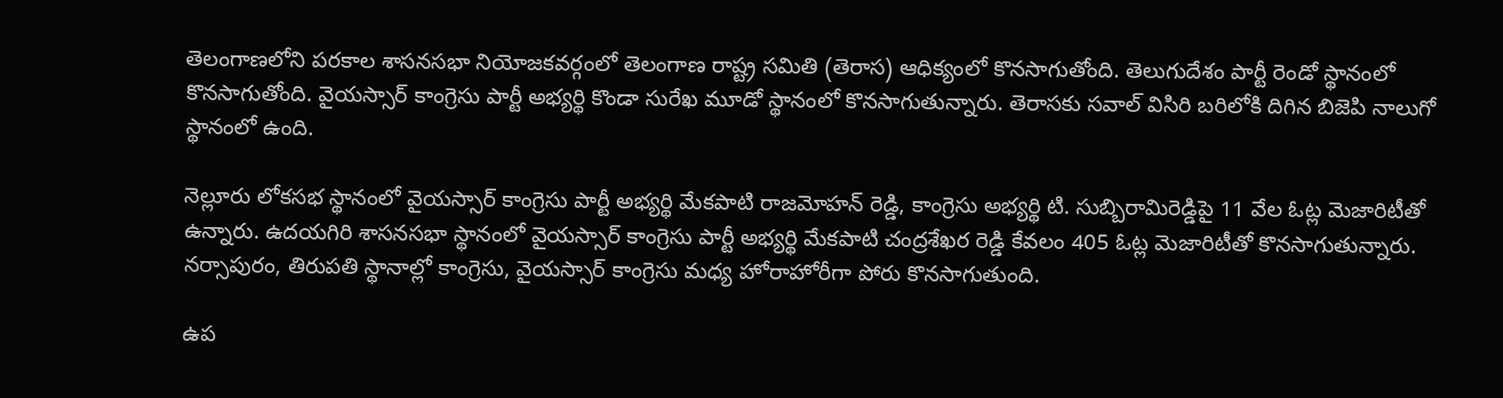తెలంగాణలోని పరకాల శాసనసభా నియోజకవర్గంలో తెలంగాణ రాష్ట్ర సమితి (తెరాస) ఆధిక్యంలో కొనసాగుతోంది. తెలుగుదేశం పార్టీ రెండో స్థానంలో కొనసాగుతోంది. వైయస్సార్ కాంగ్రెసు పార్టీ అభ్యర్థి కొండా సురేఖ మూడో స్థానంలో కొనసాగుతున్నారు. తెరాసకు సవాల్ విసిరి బరిలోకి దిగిన బిజెపి నాలుగో స్థానంలో ఉంది.

నెల్లూరు లోకసభ స్థానంలో వైయస్సార్ కాంగ్రెసు పార్టీ అభ్యర్థి మేకపాటి రాజమోహన్ రెడ్డి, కాంగ్రెసు అభ్యర్థి టి. సుబ్బిరామిరెడ్డిపై 11 వేల ఓట్ల మెజారిటీతో ఉన్నారు. ఉదయగిరి శాసనసభా స్థానంలో వైయస్సార్ కాంగ్రెసు పార్టీ అభ్యర్థి మేకపాటి చంద్రశేఖర రెడ్డి కేవలం 405 ఓట్ల మెజారిటీతో కొనసాగుతున్నారు. నర్సాపురం, తిరుపతి స్థానాల్లో కాంగ్రెసు, వైయస్సార్ కాంగ్రెసు మధ్య హోరాహోరీగా పోరు కొనసాగుతుంది.

ఉప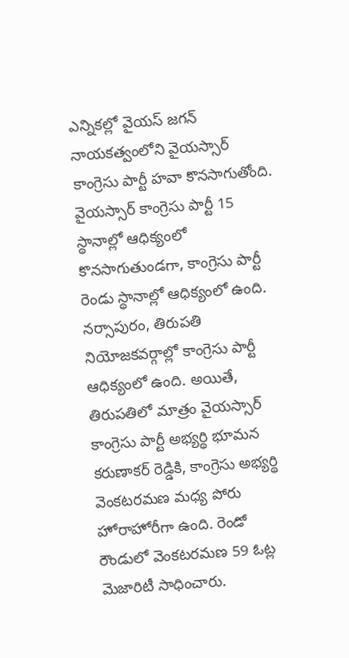ఎన్నికల్లో వైయస్ జగన్ నాయకత్వంలోని వైయస్సార్ కాంగ్రెసు పార్టీ హవా కొనసాగుతోంది. వైయస్సార్ కాంగ్రెసు పార్టీ 15 స్థానాల్లో ఆధిక్యంలో కొనసాగుతుండగా, కాంగ్రెసు పార్టీ రెండు స్థానాల్లో ఆధిక్యంలో ఉంది. నర్సాపురం, తిరుపతి నియోజకవర్గాల్లో కాంగ్రెసు పార్టీ ఆధిక్యంలో ఉంది. అయితే, తిరుపతిలో మాత్రం వైయస్సార్ కాంగ్రెసు పార్టీ అభ్యర్థి భూమన కరుణాకర్ రెడ్డికి, కాంగ్రెసు అభ్యర్థి వెంకటరమణ మధ్య పోరు హోరాహోరీగా ఉంది. రెండో రౌండులో వెంకటరమణ 59 ఓట్ల మెజారిటీ సాధించారు.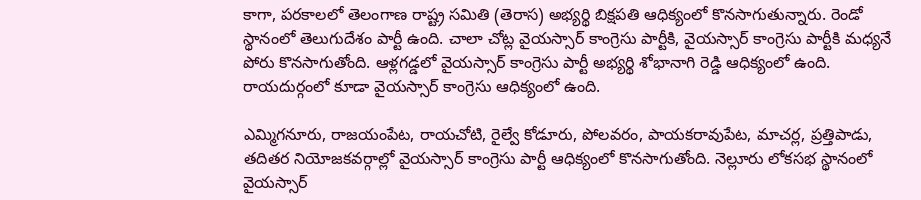కాగా, పరకాలలో తెలంగాణ రాష్ట్ర సమితి (తెరాస) అభ్యర్థి బిక్షపతి ఆధిక్యంలో కొనసాగుతున్నారు. రెండో స్థానంలో తెలుగుదేశం పార్టీ ఉంది. చాలా చోట్ల వైయస్సార్ కాంగ్రెసు పార్టీకి, వైయస్సార్ కాంగ్రెసు పార్టీకి మధ్యనే పోరు కొనసాగుతోంది. ఆళ్లగడ్డలో వైయస్సార్ కాంగ్రెసు పార్టీ అభ్యర్థి శోభానాగి రెడ్డి ఆధిక్యంలో ఉంది. రాయదుర్గంలో కూడా వైయస్సార్ కాంగ్రెసు ఆధిక్యంలో ఉంది.

ఎమ్మిగనూరు, రాజయంపేట, రాయచోటి, రైల్వే కోడూరు, పోలవరం, పాయకరావుపేట, మాచర్ల, ప్రత్తిపాడు, తదితర నియోజకవర్గాల్లో వైయస్సార్ కాంగ్రెసు పార్టీ ఆధిక్యంలో కొనసాగుతోంది. నెల్లూరు లోకసభ స్థానంలో వైయస్సార్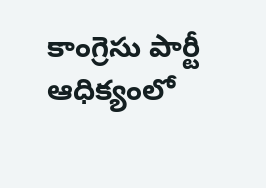కాంగ్రెసు పార్టీ ఆధిక్యంలో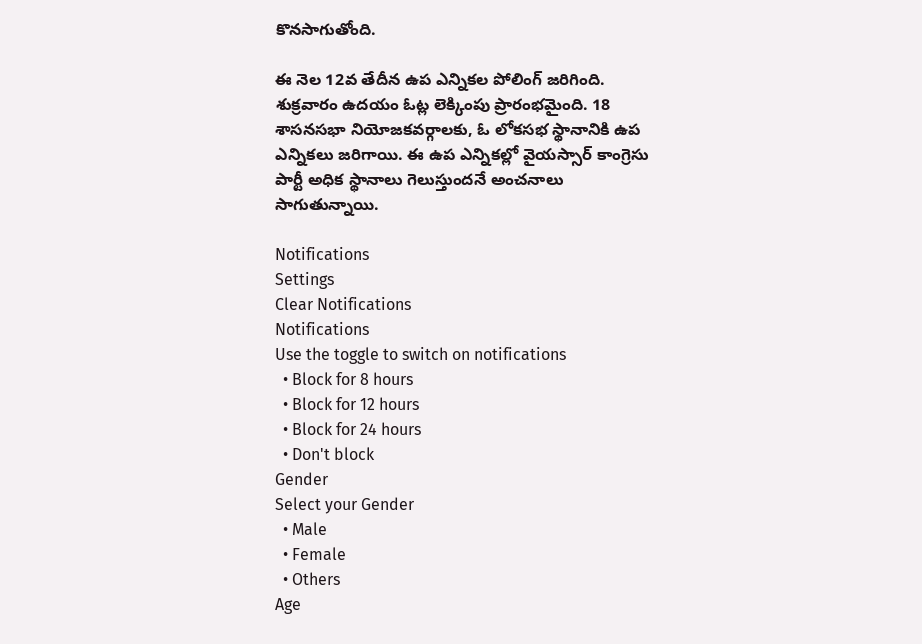కొనసాగుతోంది.

ఈ నెల 12వ తేదీన ఉప ఎన్నికల పోలింగ్ జరిగింది. శుక్రవారం ఉదయం ఓట్ల లెక్కింపు ప్రారంభమైంది. 18 శాసనసభా నియోజకవర్గాలకు, ఓ లోకసభ స్థానానికి ఉప ఎన్నికలు జరిగాయి. ఈ ఉప ఎన్నికల్లో వైయస్సార్ కాంగ్రెసు పార్టీ అధిక స్థానాలు గెలుస్తుందనే అంచనాలు సాగుతున్నాయి.

Notifications
Settings
Clear Notifications
Notifications
Use the toggle to switch on notifications
  • Block for 8 hours
  • Block for 12 hours
  • Block for 24 hours
  • Don't block
Gender
Select your Gender
  • Male
  • Female
  • Others
Age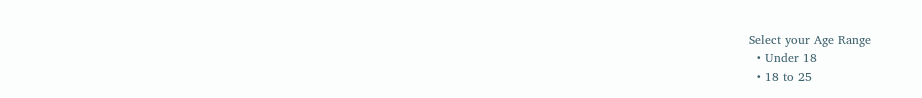Select your Age Range
  • Under 18
  • 18 to 25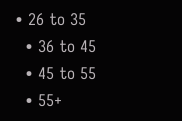• 26 to 35
  • 36 to 45
  • 45 to 55
  • 55+